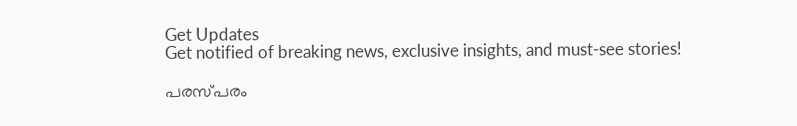Get Updates
Get notified of breaking news, exclusive insights, and must-see stories!

പരസ്‌പരം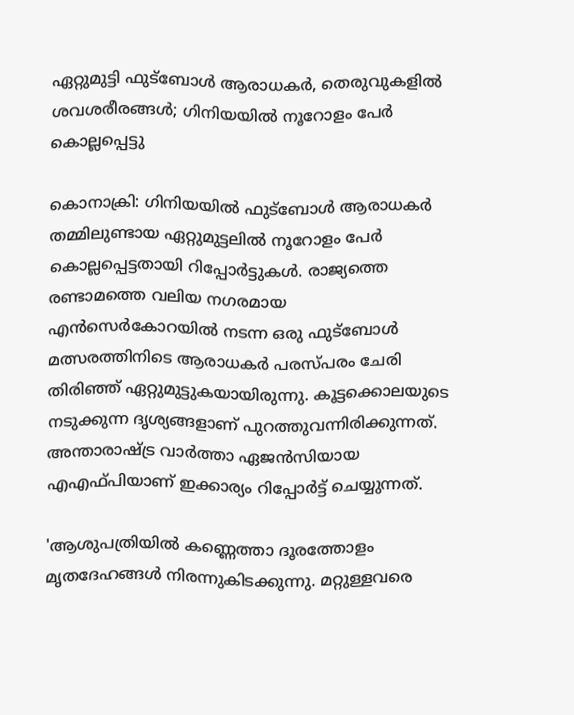ഏറ്റുമുട്ടി ഫുട്‍ബോൾ ആരാധകർ, തെരുവുകളിൽ ശവശരീരങ്ങൾ; ഗിനിയയിൽ നൂറോളം പേർ കൊല്ലപ്പെട്ടു

കൊനാക്രി: ഗിനിയയിൽ ഫുട്‍ബോൾ ആരാധകർ തമ്മിലുണ്ടായ ഏറ്റുമുട്ടലിൽ നൂറോളം പേർ കൊല്ലപ്പെട്ടതായി റിപ്പോർട്ടുകൾ. രാജ്യത്തെ രണ്ടാമത്തെ വലിയ നഗരമായ എൻസെർകോറയിൽ നടന്ന ഒരു ഫുട്‍ബോൾ മത്സരത്തിനിടെ ആരാധകർ പരസ്‌പരം ചേരി തിരിഞ്ഞ് ഏറ്റുമുട്ടുകയായിരുന്നു. കൂട്ടക്കൊലയുടെ നടുക്കുന്ന ദൃശ്യങ്ങളാണ് പുറത്തുവന്നിരിക്കുന്നത്. അന്താരാഷ്ട്ര വാർത്താ ഏജൻസിയായ എഎഫ്‌പിയാണ് ഇക്കാര്യം റിപ്പോർട്ട് ചെയ്യുന്നത്.

'ആശുപത്രിയിൽ കണ്ണെത്താ ദൂരത്തോളം മൃതദേഹങ്ങൾ നിരന്നുകിടക്കുന്നു. മറ്റുള്ളവരെ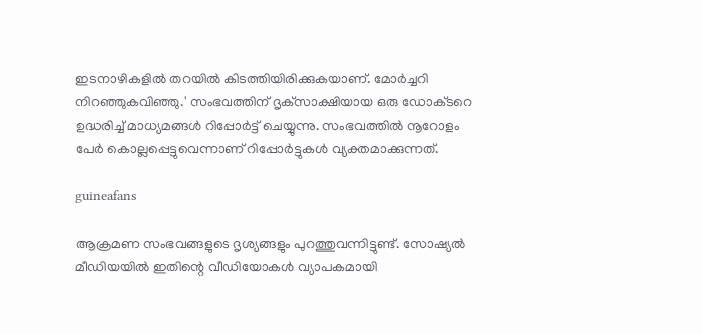ഇടനാഴികളിൽ തറയിൽ കിടത്തിയിരിക്കുകയാണ്. മോർച്ചറി നിറഞ്ഞുകവിഞ്ഞു.' സംഭവത്തിന് ദൃക്‌സാക്ഷിയായ ഒരു ഡോക്‌ടറെ ഉദ്ധരിച്ച് മാധ്യമങ്ങൾ റിപ്പോർട്ട് ചെയ്യുന്നു. സംഭവത്തിൽ നൂറോളം പേർ കൊല്ലപ്പെട്ടുവെന്നാണ് റിപ്പോർട്ടുകൾ വ്യക്തമാക്കുന്നത്.

guineafans

ആക്രമണ സംഭവങ്ങളുടെ ദൃശ്യങ്ങളും പുറത്തുവന്നിട്ടുണ്ട്. സോഷ്യൽ മീഡിയയിൽ ഇതിന്റെ വീഡിയോകൾ വ്യാപകമായി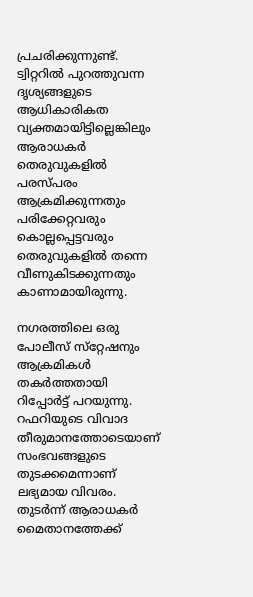പ്രചരിക്കുന്നുണ്ട്. ട്വിറ്ററിൽ പുറത്തുവന്ന ദൃശ്യങ്ങളുടെ ആധികാരികത വ്യക്തമായിട്ടില്ലെങ്കിലും ആരാധകർ തെരുവുകളിൽ പരസ്‌പരം ആക്രമിക്കുന്നതും പരിക്കേറ്റവരും കൊല്ലപ്പെട്ടവരും തെരുവുകളിൽ തന്നെ വീണുകിടക്കുന്നതും കാണാമായിരുന്നു.

നഗരത്തിലെ ഒരു പോലീസ് സ്‌റ്റേഷനും ആക്രമികൾ തകർത്തതായി റിപ്പോർട്ട് പറയുന്നു. റഫറിയുടെ വിവാദ തീരുമാനത്തോടെയാണ് സംഭവങ്ങളുടെ തുടക്കമെന്നാണ് ലഭ്യമായ വിവരം. തുടർന്ന് ആരാധകർ മൈതാനത്തേക്ക്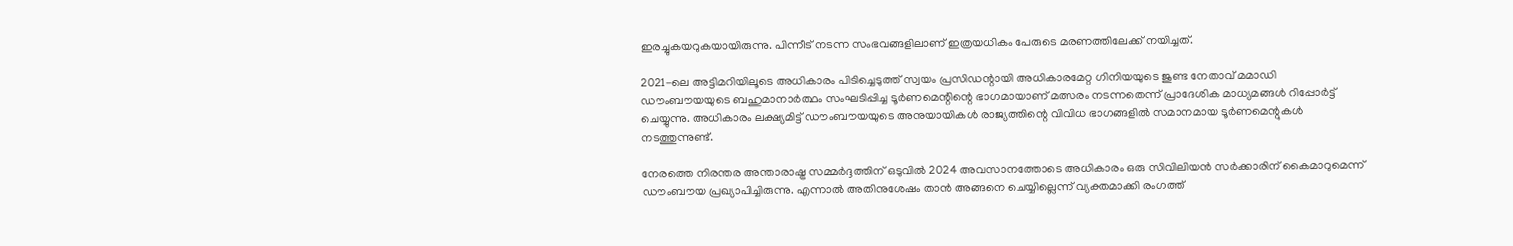ഇരച്ചുകയറുകയായിരുന്നു. പിന്നീട് നടന്ന സംഭവങ്ങളിലാണ് ഇത്രയധികം പേരുടെ മരണത്തിലേക്ക് നയിച്ചത്.

2021-ലെ അട്ടിമറിയിലൂടെ അധികാരം പിടിച്ചെടുത്ത് സ്വയം പ്രസിഡന്റായി അധികാരമേറ്റ ഗിനിയയുടെ ജുണ്ട നേതാവ് മമാഡി ഡൗംബൗയയുടെ ബഹുമാനാർത്ഥം സംഘടിപ്പിച്ച ടൂർണമെന്റിന്റെ ഭാഗമായാണ് മത്സരം നടന്നതെന്ന് പ്രാദേശിക മാധ്യമങ്ങൾ റിപ്പോർട്ട് ചെയ്യുന്നു. അധികാരം ലക്ഷ്യമിട്ട് ഡൗംബൗയയുടെ അനുയായികൾ രാജ്യത്തിന്റെ വിവിധ ഭാഗങ്ങളിൽ സമാനമായ ടൂർണമെന്റുകൾ നടത്തുന്നുണ്ട്.

നേരത്തെ നിരന്തര അന്താരാഷ്ട്ര സമ്മർദ്ദത്തിന് ഒടുവിൽ 2024 അവസാനത്തോടെ അധികാരം ഒരു സിവിലിയൻ സർക്കാരിന് കൈമാറുമെന്ന് ഡൗംബൗയ പ്രഖ്യാപിച്ചിരുന്നു. എന്നാൽ അതിനുശേഷം താൻ അങ്ങനെ ചെയ്യില്ലെന്ന് വ്യക്തമാക്കി രംഗത്ത്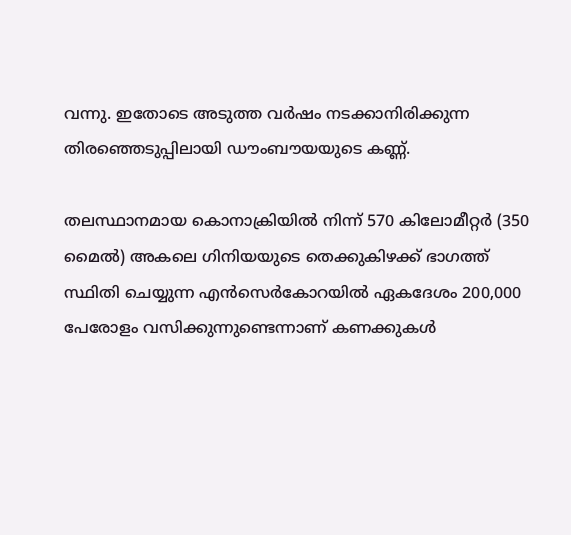വന്നു. ഇതോടെ അടുത്ത വർഷം നടക്കാനിരിക്കുന്ന തിരഞ്ഞെടുപ്പിലായി ഡൗംബൗയയുടെ കണ്ണ്.

തലസ്ഥാനമായ കൊനാക്രിയിൽ നിന്ന് 570 കിലോമീറ്റർ (350 മൈൽ) അകലെ ഗിനിയയുടെ തെക്കുകിഴക്ക് ഭാഗത്ത് സ്ഥിതി ചെയ്യുന്ന എൻസെർകോറയിൽ ഏകദേശം 200,000 പേരോളം വസിക്കുന്നുണ്ടെന്നാണ് കണക്കുകൾ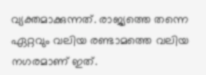വ്യക്തമാക്കുന്നത്. രാജ്യത്തെ തന്നെ ഏറ്റവും വലിയ രണ്ടാമത്തെ വലിയ നഗരമാണ് ഇത്.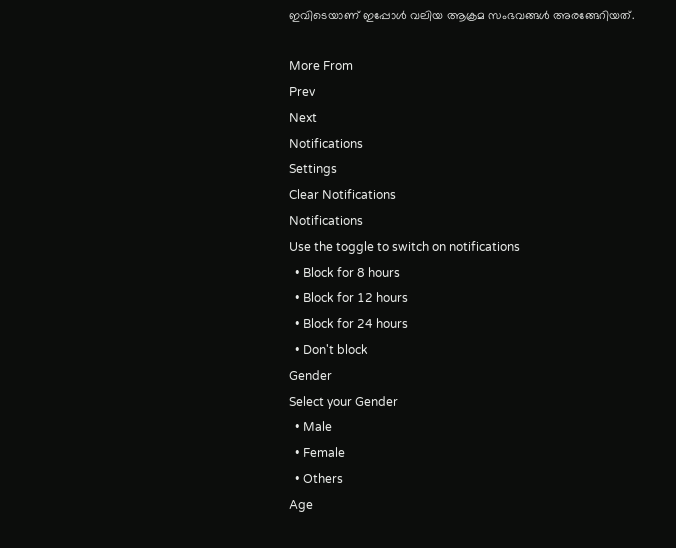ഇവിടെയാണ് ഇപ്പോൾ വലിയ ആക്രമ സംഭവങ്ങൾ അരങ്ങേറിയത്.

More From
Prev
Next
Notifications
Settings
Clear Notifications
Notifications
Use the toggle to switch on notifications
  • Block for 8 hours
  • Block for 12 hours
  • Block for 24 hours
  • Don't block
Gender
Select your Gender
  • Male
  • Female
  • Others
Age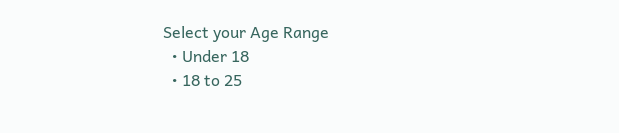Select your Age Range
  • Under 18
  • 18 to 25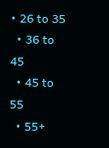• 26 to 35
  • 36 to 45
  • 45 to 55
  • 55+